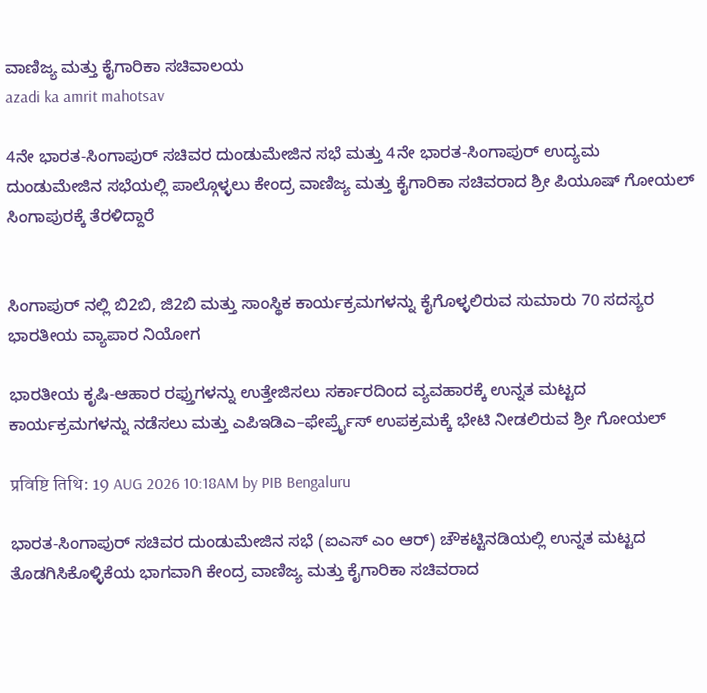ವಾಣಿಜ್ಯ ಮತ್ತು ಕೈಗಾರಿಕಾ ಸಚಿವಾಲಯ
azadi ka amrit mahotsav

4ನೇ ಭಾರತ-ಸಿಂಗಾಪುರ್ ಸಚಿವರ ದುಂಡುಮೇಜಿನ ಸಭೆ ಮತ್ತು 4ನೇ ಭಾರತ-ಸಿಂಗಾಪುರ್ ಉದ್ಯಮ ದುಂಡುಮೇಜಿನ ಸಭೆಯಲ್ಲಿ ಪಾಲ್ಗೊಳ್ಳಲು ಕೇಂದ್ರ ವಾಣಿಜ್ಯ ಮತ್ತು ಕೈಗಾರಿಕಾ ಸಚಿವರಾದ ಶ್ರೀ ಪಿಯೂಷ್ ಗೋಯಲ್ ಸಿಂಗಾಪುರಕ್ಕೆ ತೆರಳಿದ್ದಾರೆ


ಸಿಂಗಾಪುರ್ ನಲ್ಲಿ ಬಿ2ಬಿ, ಜಿ2ಬಿ ಮತ್ತು ಸಾಂಸ್ಥಿಕ ಕಾರ್ಯಕ್ರಮಗಳನ್ನು ಕೈಗೊಳ್ಳಲಿರುವ ಸುಮಾರು 70 ಸದಸ್ಯರ ಭಾರತೀಯ ವ್ಯಾಪಾರ ನಿಯೋಗ

ಭಾರತೀಯ ಕೃಷಿ-ಆಹಾರ ರಫ್ತುಗಳನ್ನು ಉತ್ತೇಜಿಸಲು ಸರ್ಕಾರದಿಂದ ವ್ಯವಹಾರಕ್ಕೆ ಉನ್ನತ ಮಟ್ಟದ ಕಾರ್ಯಕ್ರಮಗಳನ್ನು ನಡೆಸಲು ಮತ್ತು ಎಪಿಇಡಿಎ–ಫೇರ್ಪ್ರೈಸ್ ಉಪಕ್ರಮಕ್ಕೆ ಭೇಟಿ ನೀಡಲಿರುವ ಶ್ರೀ ಗೋಯಲ್

प्रविष्टि तिथि: 19 AUG 2026 10:18AM by PIB Bengaluru

ಭಾರತ-ಸಿಂಗಾಪುರ್ ಸಚಿವರ ದುಂಡುಮೇಜಿನ ಸಭೆ (ಐಎಸ್ ಎಂ ಆರ್) ಚೌಕಟ್ಟಿನಡಿಯಲ್ಲಿ ಉನ್ನತ ಮಟ್ಟದ ತೊಡಗಿಸಿಕೊಳ್ಳಿಕೆಯ ಭಾಗವಾಗಿ ಕೇಂದ್ರ ವಾಣಿಜ್ಯ ಮತ್ತು ಕೈಗಾರಿಕಾ ಸಚಿವರಾದ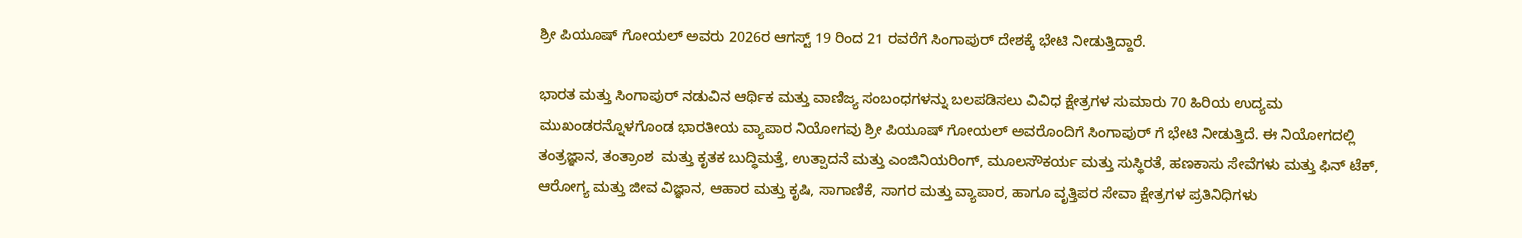ಶ್ರೀ ಪಿಯೂಷ್ ಗೋಯಲ್ ಅವರು 2026ರ ಆಗಸ್ಟ್ 19 ರಿಂದ 21 ರವರೆಗೆ ಸಿಂಗಾಪುರ್ ದೇಶಕ್ಕೆ ಭೇಟಿ ನೀಡುತ್ತಿದ್ದಾರೆ.

ಭಾರತ ಮತ್ತು ಸಿಂಗಾಪುರ್ ನಡುವಿನ ಆರ್ಥಿಕ ಮತ್ತು ವಾಣಿಜ್ಯ ಸಂಬಂಧಗಳನ್ನು ಬಲಪಡಿಸಲು ವಿವಿಧ ಕ್ಷೇತ್ರಗಳ ಸುಮಾರು 70 ಹಿರಿಯ ಉದ್ಯಮ ಮುಖಂಡರನ್ನೊಳಗೊಂಡ ಭಾರತೀಯ ವ್ಯಾಪಾರ ನಿಯೋಗವು ಶ್ರೀ ಪಿಯೂಷ್ ಗೋಯಲ್ ಅವರೊಂದಿಗೆ ಸಿಂಗಾಪುರ್ ಗೆ ಭೇಟಿ ನೀಡುತ್ತಿದೆ. ಈ ನಿಯೋಗದಲ್ಲಿ ತಂತ್ರಜ್ಞಾನ, ತಂತ್ರಾಂಶ  ಮತ್ತು ಕೃತಕ ಬುದ್ಧಿಮತ್ತೆ, ಉತ್ಪಾದನೆ ಮತ್ತು ಎಂಜಿನಿಯರಿಂಗ್, ಮೂಲಸೌಕರ್ಯ ಮತ್ತು ಸುಸ್ಥಿರತೆ, ಹಣಕಾಸು ಸೇವೆಗಳು ಮತ್ತು ಫಿನ್ ಟೆಕ್, ಆರೋಗ್ಯ ಮತ್ತು ಜೀವ ವಿಜ್ಞಾನ, ಆಹಾರ ಮತ್ತು ಕೃಷಿ, ಸಾಗಾಣಿಕೆ, ಸಾಗರ ಮತ್ತು ವ್ಯಾಪಾರ, ಹಾಗೂ ವೃತ್ತಿಪರ ಸೇವಾ ಕ್ಷೇತ್ರಗಳ ಪ್ರತಿನಿಧಿಗಳು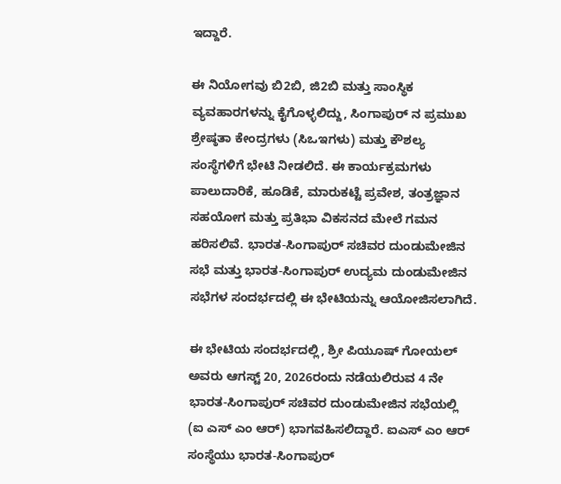ಇದ್ದಾರೆ.

ಈ ನಿಯೋಗವು ಬಿ2ಬಿ, ಜಿ2ಬಿ ಮತ್ತು ಸಾಂಸ್ಥಿಕ ವ್ಯವಹಾರಗಳನ್ನು ಕೈಗೊಳ್ಳಲಿದ್ದು, ಸಿಂಗಾಪುರ್ ನ ಪ್ರಮುಖ ಶ್ರೇಷ್ಠತಾ ಕೇಂದ್ರಗಳು (ಸಿಒಇಗಳು) ಮತ್ತು ಕೌಶಲ್ಯ ಸಂಸ್ಥೆಗಳಿಗೆ ಭೇಟಿ ನೀಡಲಿದೆ. ಈ ಕಾರ್ಯಕ್ರಮಗಳು ಪಾಲುದಾರಿಕೆ, ಹೂಡಿಕೆ, ಮಾರುಕಟ್ಟೆ ಪ್ರವೇಶ, ತಂತ್ರಜ್ಞಾನ ಸಹಯೋಗ ಮತ್ತು ಪ್ರತಿಭಾ ವಿಕಸನದ ಮೇಲೆ ಗಮನ ಹರಿಸಲಿವೆ. ಭಾರತ-ಸಿಂಗಾಪುರ್ ಸಚಿವರ ದುಂಡುಮೇಜಿನ ಸಭೆ ಮತ್ತು ಭಾರತ-ಸಿಂಗಾಪುರ್ ಉದ್ಯಮ ದುಂಡುಮೇಜಿನ ಸಭೆಗಳ ಸಂದರ್ಭದಲ್ಲಿ ಈ ಭೇಟಿಯನ್ನು ಆಯೋಜಿಸಲಾಗಿದೆ.

ಈ ಭೇಟಿಯ ಸಂದರ್ಭದಲ್ಲಿ, ಶ್ರೀ ಪಿಯೂಷ್ ಗೋಯಲ್ ಅವರು ಆಗಸ್ಟ್ 20, 2026ರಂದು ನಡೆಯಲಿರುವ 4 ನೇ ಭಾರತ-ಸಿಂಗಾಪುರ್ ಸಚಿವರ ದುಂಡುಮೇಜಿನ ಸಭೆಯಲ್ಲಿ (ಐ ಎಸ್ ಎಂ ಆರ್) ಭಾಗವಹಿಸಲಿದ್ದಾರೆ. ಐಎಸ್ ಎಂ ಆರ್ ಸಂಸ್ಥೆಯು ಭಾರತ-ಸಿಂಗಾಪುರ್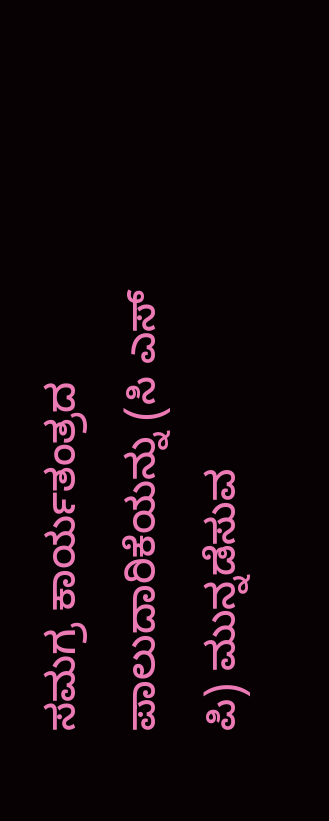ಸಮಗ್ರ ಕಾರ್ಯತಂತ್ರದ ಪಾಲುದಾರಿಕೆಯನ್ನು (ಸಿ ಎಸ್ ಪಿ) ಮುನ್ನಡೆಸುವ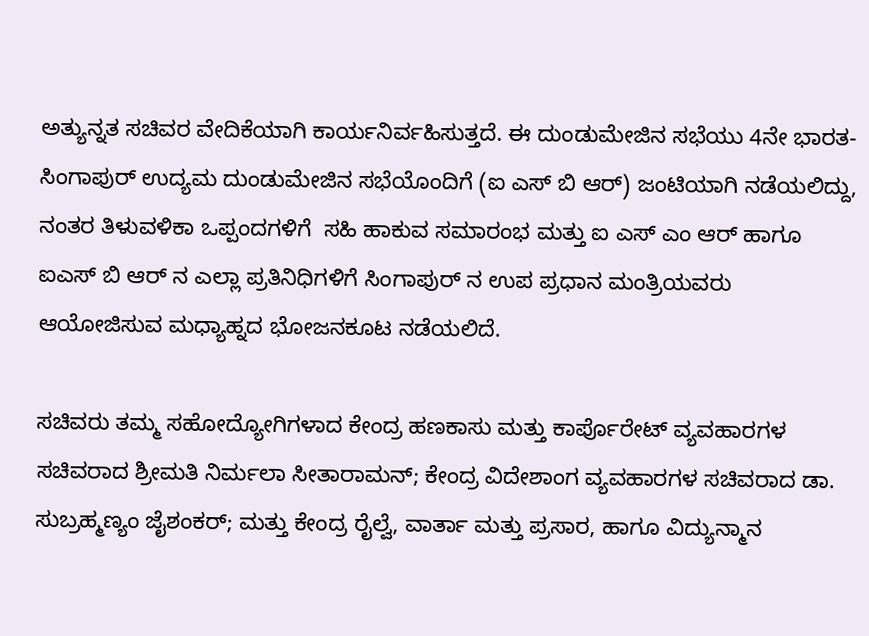ಅತ್ಯುನ್ನತ ಸಚಿವರ ವೇದಿಕೆಯಾಗಿ ಕಾರ್ಯನಿರ್ವಹಿಸುತ್ತದೆ. ಈ ದುಂಡುಮೇಜಿನ ಸಭೆಯು 4ನೇ ಭಾರತ-ಸಿಂಗಾಪುರ್ ಉದ್ಯಮ ದುಂಡುಮೇಜಿನ ಸಭೆಯೊಂದಿಗೆ (ಐ ಎಸ್ ಬಿ ಆರ್) ಜಂಟಿಯಾಗಿ ನಡೆಯಲಿದ್ದು, ನಂತರ ತಿಳುವಳಿಕಾ ಒಪ್ಪಂದಗಳಿಗೆ  ಸಹಿ ಹಾಕುವ ಸಮಾರಂಭ ಮತ್ತು ಐ ಎಸ್ ಎಂ ಆರ್ ಹಾಗೂ ಐಎಸ್ ಬಿ ಆರ್ ನ ಎಲ್ಲಾ ಪ್ರತಿನಿಧಿಗಳಿಗೆ ಸಿಂಗಾಪುರ್ ನ ಉಪ ಪ್ರಧಾನ ಮಂತ್ರಿಯವರು ಆಯೋಜಿಸುವ ಮಧ್ಯಾಹ್ನದ ಭೋಜನಕೂಟ ನಡೆಯಲಿದೆ.

ಸಚಿವರು ತಮ್ಮ ಸಹೋದ್ಯೋಗಿಗಳಾದ ಕೇಂದ್ರ ಹಣಕಾಸು ಮತ್ತು ಕಾರ್ಪೊರೇಟ್ ವ್ಯವಹಾರಗಳ ಸಚಿವರಾದ ಶ್ರೀಮತಿ ನಿರ್ಮಲಾ ಸೀತಾರಾಮನ್; ಕೇಂದ್ರ ವಿದೇಶಾಂಗ ವ್ಯವಹಾರಗಳ ಸಚಿವರಾದ ಡಾ. ಸುಬ್ರಹ್ಮಣ್ಯಂ ಜೈಶಂಕರ್; ಮತ್ತು ಕೇಂದ್ರ ರೈಲ್ವೆ, ವಾರ್ತಾ ಮತ್ತು ಪ್ರಸಾರ, ಹಾಗೂ ವಿದ್ಯುನ್ಮಾನ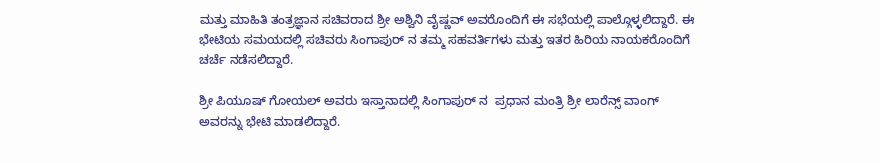ಮತ್ತು ಮಾಹಿತಿ ತಂತ್ರಜ್ಞಾನ ಸಚಿವರಾದ ಶ್ರೀ ಅಶ್ವಿನಿ ವೈಷ್ಣವ್ ಅವರೊಂದಿಗೆ ಈ ಸಭೆಯಲ್ಲಿ ಪಾಲ್ಗೊಳ್ಳಲಿದ್ದಾರೆ. ಈ ಭೇಟಿಯ ಸಮಯದಲ್ಲಿ ಸಚಿವರು ಸಿಂಗಾಪುರ್ ನ ತಮ್ಮ ಸಹವರ್ತಿಗಳು ಮತ್ತು ಇತರ ಹಿರಿಯ ನಾಯಕರೊಂದಿಗೆ ಚರ್ಚೆ ನಡೆಸಲಿದ್ದಾರೆ.

ಶ್ರೀ ಪಿಯೂಷ್ ಗೋಯಲ್ ಅವರು ಇಸ್ತಾನಾದಲ್ಲಿ ಸಿಂಗಾಪುರ್ ನ  ಪ್ರಧಾನ ಮಂತ್ರಿ ಶ್ರೀ ಲಾರೆನ್ಸ್ ವಾಂಗ್ ಅವರನ್ನು ಭೇಟಿ ಮಾಡಲಿದ್ದಾರೆ.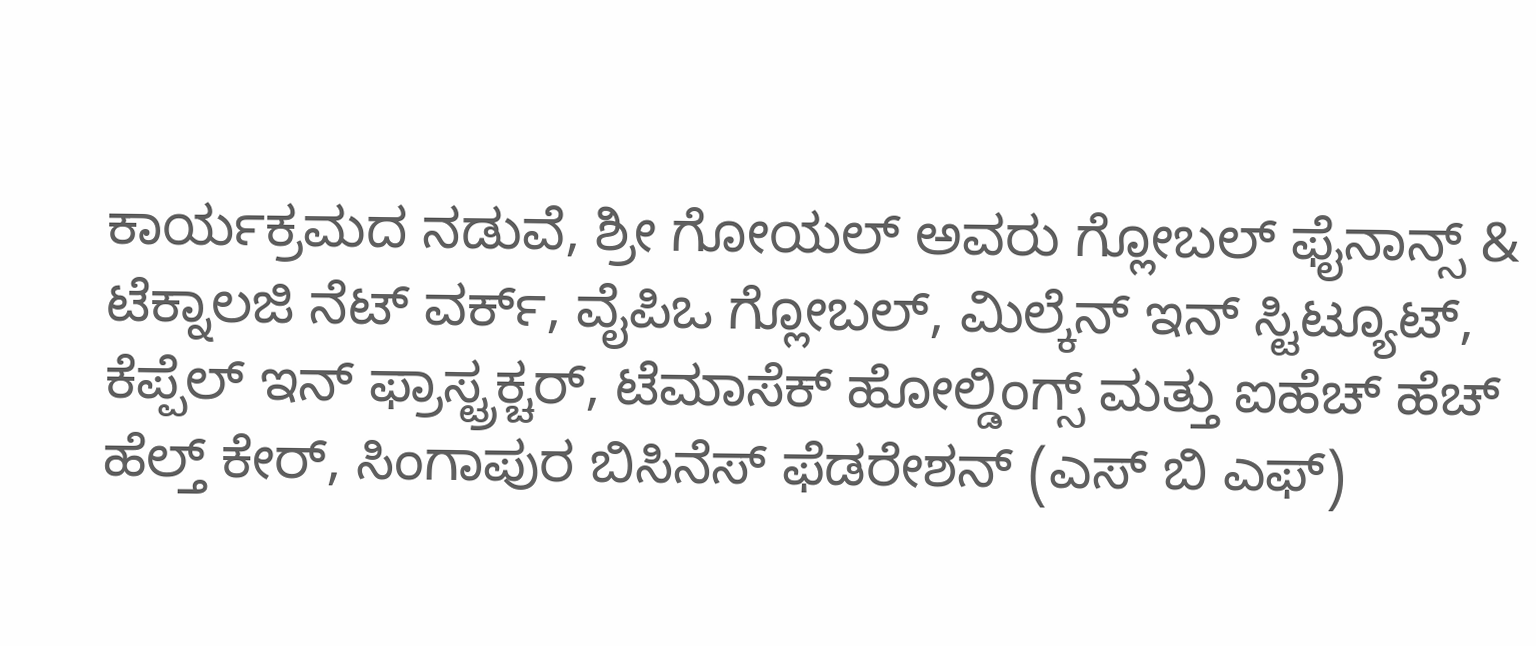ಕಾರ್ಯಕ್ರಮದ ನಡುವೆ, ಶ್ರೀ ಗೋಯಲ್ ಅವರು ಗ್ಲೋಬಲ್ ಫೈನಾನ್ಸ್ & ಟೆಕ್ನಾಲಜಿ ನೆಟ್ ವರ್ಕ್, ವೈಪಿಒ ಗ್ಲೋಬಲ್, ಮಿಲ್ಕೆನ್ ಇನ್ ಸ್ಟಿಟ್ಯೂಟ್, ಕೆಪ್ಪೆಲ್ ಇನ್ ಫ್ರಾಸ್ಟ್ರಕ್ಚರ್, ಟೆಮಾಸೆಕ್ ಹೋಲ್ಡಿಂಗ್ಸ್ ಮತ್ತು ಐಹೆಚ್ ಹೆಚ್ ಹೆಲ್ತ್ ಕೇರ್, ಸಿಂಗಾಪುರ ಬಿಸಿನೆಸ್ ಫೆಡರೇಶನ್ (ಎಸ್ ಬಿ ಎಫ್)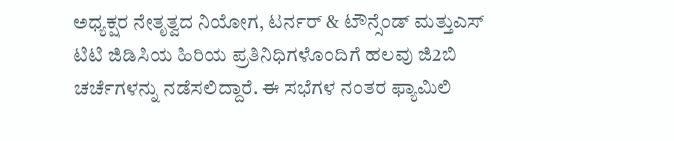ಅಧ್ಯಕ್ಷರ ನೇತೃತ್ವದ ನಿಯೋಗ, ಟರ್ನರ್ & ಟೌನ್ಸೆಂಡ್ ಮತ್ತುಎಸ್ ಟಿಟಿ ಜಿಡಿಸಿಯ ಹಿರಿಯ ಪ್ರತಿನಿಧಿಗಳೊಂದಿಗೆ ಹಲವು ಜಿ2ಬಿ ಚರ್ಚೆಗಳನ್ನು ನಡೆಸಲಿದ್ದಾರೆ. ಈ ಸಭೆಗಳ ನಂತರ ಫ್ಯಾಮಿಲಿ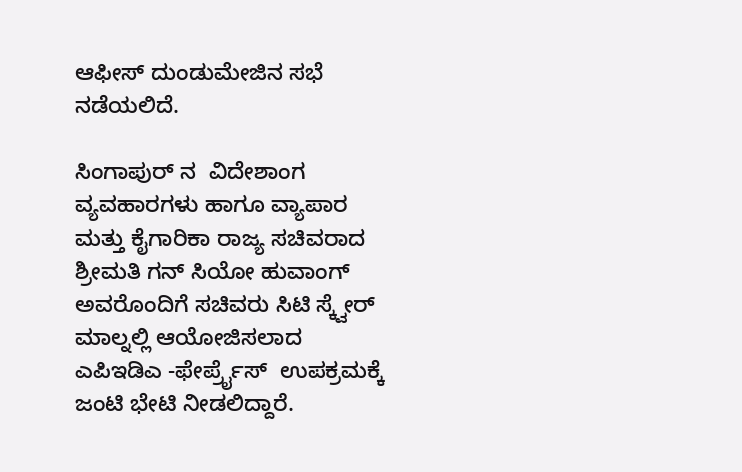ಆಫೀಸ್ ದುಂಡುಮೇಜಿನ ಸಭೆ ನಡೆಯಲಿದೆ.

ಸಿಂಗಾಪುರ್ ನ  ವಿದೇಶಾಂಗ ವ್ಯವಹಾರಗಳು ಹಾಗೂ ವ್ಯಾಪಾರ ಮತ್ತು ಕೈಗಾರಿಕಾ ರಾಜ್ಯ ಸಚಿವರಾದ ಶ್ರೀಮತಿ ಗನ್ ಸಿಯೋ ಹುವಾಂಗ್ ಅವರೊಂದಿಗೆ ಸಚಿವರು ಸಿಟಿ ಸ್ಕ್ವೇರ್ ಮಾಲ್ನಲ್ಲಿ ಆಯೋಜಿಸಲಾದ ಎಪಿಇಡಿಎ -ಫೇರ್ಪ್ರೈಸ್  ಉಪಕ್ರಮಕ್ಕೆ ಜಂಟಿ ಭೇಟಿ ನೀಡಲಿದ್ದಾರೆ.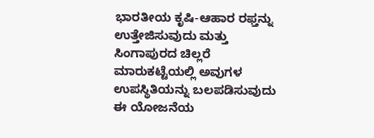ಭಾರತೀಯ ಕೃಷಿ-ಆಹಾರ ರಫ್ತನ್ನು ಉತ್ತೇಜಿಸುವುದು ಮತ್ತು ಸಿಂಗಾಪುರದ ಚಿಲ್ಲರೆ ಮಾರುಕಟ್ಟೆಯಲ್ಲಿ ಅವುಗಳ ಉಪಸ್ಥಿತಿಯನ್ನು ಬಲಪಡಿಸುವುದು ಈ ಯೋಜನೆಯ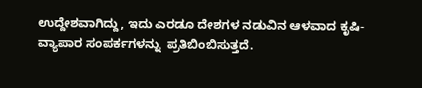ಉದ್ದೇಶವಾಗಿದ್ದು, ಇದು ಎರಡೂ ದೇಶಗಳ ನಡುವಿನ ಆಳವಾದ ಕೃಷಿ-ವ್ಯಾಪಾರ ಸಂಪರ್ಕಗಳನ್ನು  ಪ್ರತಿಬಿಂಬಿಸುತ್ತದೆ.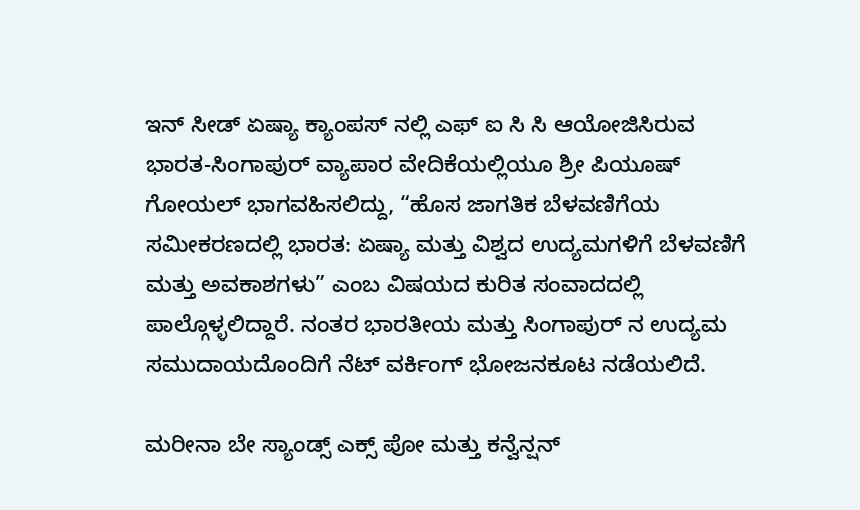ಇನ್ ಸೀಡ್ ಏಷ್ಯಾ ಕ್ಯಾಂಪಸ್ ನಲ್ಲಿ ಎಫ್ ಐ ಸಿ ಸಿ ಆಯೋಜಿಸಿರುವ ಭಾರತ-ಸಿಂಗಾಪುರ್ ವ್ಯಾಪಾರ ವೇದಿಕೆಯಲ್ಲಿಯೂ ಶ್ರೀ ಪಿಯೂಷ್ ಗೋಯಲ್ ಭಾಗವಹಿಸಲಿದ್ದು, “ಹೊಸ ಜಾಗತಿಕ ಬೆಳವಣಿಗೆಯ ಸಮೀಕರಣದಲ್ಲಿ ಭಾರತ: ಏಷ್ಯಾ ಮತ್ತು ವಿಶ್ವದ ಉದ್ಯಮಗಳಿಗೆ ಬೆಳವಣಿಗೆ ಮತ್ತು ಅವಕಾಶಗಳು” ಎಂಬ ವಿಷಯದ ಕುರಿತ ಸಂವಾದದಲ್ಲಿ ಪಾಲ್ಗೊಳ್ಳಲಿದ್ದಾರೆ. ನಂತರ ಭಾರತೀಯ ಮತ್ತು ಸಿಂಗಾಪುರ್ ನ ಉದ್ಯಮ ಸಮುದಾಯದೊಂದಿಗೆ ನೆಟ್ ವರ್ಕಿಂಗ್ ಭೋಜನಕೂಟ ನಡೆಯಲಿದೆ.

ಮರೀನಾ ಬೇ ಸ್ಯಾಂಡ್ಸ್ ಎಕ್ಸ್ ಪೋ ಮತ್ತು ಕನ್ವೆನ್ಷನ್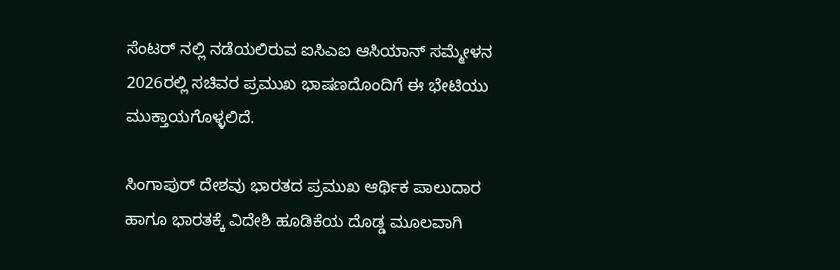ಸೆಂಟರ್ ನಲ್ಲಿ ನಡೆಯಲಿರುವ ಐಸಿಎಐ ಆಸಿಯಾನ್ ಸಮ್ಮೇಳನ 2026ರಲ್ಲಿ ಸಚಿವರ ಪ್ರಮುಖ ಭಾಷಣದೊಂದಿಗೆ ಈ ಭೇಟಿಯು ಮುಕ್ತಾಯಗೊಳ್ಳಲಿದೆ.

ಸಿಂಗಾಪುರ್ ದೇಶವು ಭಾರತದ ಪ್ರಮುಖ ಆರ್ಥಿಕ ಪಾಲುದಾರ ಹಾಗೂ ಭಾರತಕ್ಕೆ ವಿದೇಶಿ ಹೂಡಿಕೆಯ ದೊಡ್ಡ ಮೂಲವಾಗಿ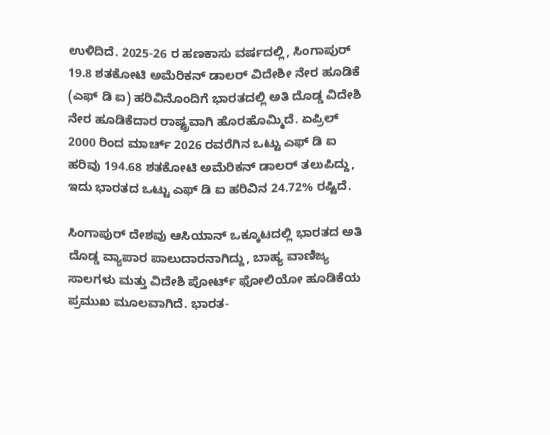ಉಳಿದಿದೆ. 2025-26 ರ ಹಣಕಾಸು ವರ್ಷದಲ್ಲಿ, ಸಿಂಗಾಪುರ್ 19.8 ಶತಕೋಟಿ ಅಮೆರಿಕನ್ ಡಾಲರ್ ವಿದೇಶೀ ನೇರ ಹೂಡಿಕೆ (ಎಫ್ ಡಿ ಐ) ಹರಿವಿನೊಂದಿಗೆ ಭಾರತದಲ್ಲಿ ಅತಿ ದೊಡ್ಡ ವಿದೇಶಿ ನೇರ ಹೂಡಿಕೆದಾರ ರಾಷ್ಟ್ರವಾಗಿ ಹೊರಹೊಮ್ಮಿದೆ. ಏಪ್ರಿಲ್ 2000 ರಿಂದ ಮಾರ್ಚ್ 2026 ರವರೆಗಿನ ಒಟ್ಟು ಎಫ್ ಡಿ ಐ ಹರಿವು 194.68 ಶತಕೋಟಿ ಅಮೆರಿಕನ್ ಡಾಲರ್ ತಲುಪಿದ್ದು, ಇದು ಭಾರತದ ಒಟ್ಟು ಎಫ್ ಡಿ ಐ ಹರಿವಿನ 24.72% ರಷ್ಟಿದೆ.

ಸಿಂಗಾಪುರ್ ದೇಶವು ಆಸಿಯಾನ್ ಒಕ್ಕೂಟದಲ್ಲಿ ಭಾರತದ ಅತಿ ದೊಡ್ಡ ವ್ಯಾಪಾರ ಪಾಲುದಾರನಾಗಿದ್ದು, ಬಾಹ್ಯ ವಾಣಿಜ್ಯ ಸಾಲಗಳು ಮತ್ತು ವಿದೇಶಿ ಪೋರ್ಟ್ ಫೋಲಿಯೋ ಹೂಡಿಕೆಯ ಪ್ರಮುಖ ಮೂಲವಾಗಿದೆ. ಭಾರತ-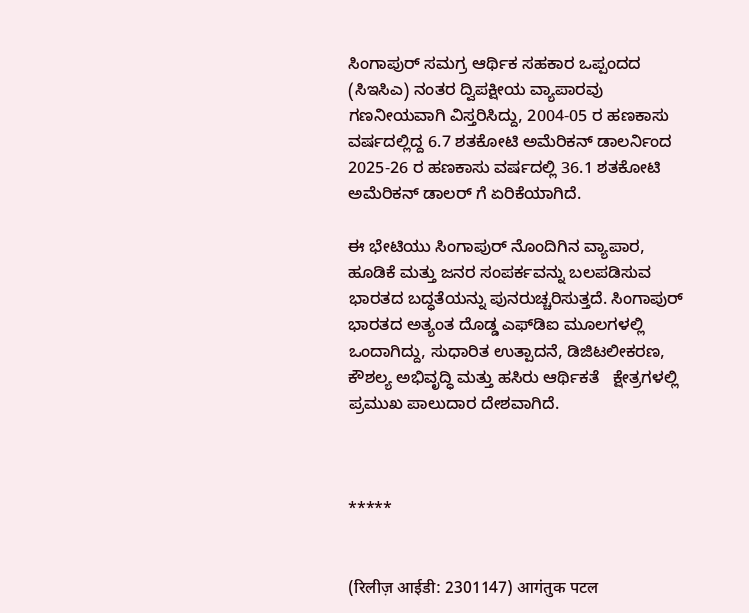ಸಿಂಗಾಪುರ್ ಸಮಗ್ರ ಆರ್ಥಿಕ ಸಹಕಾರ ಒಪ್ಪಂದದ (ಸಿಇಸಿಎ) ನಂತರ ದ್ವಿಪಕ್ಷೀಯ ವ್ಯಾಪಾರವು ಗಣನೀಯವಾಗಿ ವಿಸ್ತರಿಸಿದ್ದು, 2004-05 ರ ಹಣಕಾಸು ವರ್ಷದಲ್ಲಿದ್ದ 6.7 ಶತಕೋಟಿ ಅಮೆರಿಕನ್ ಡಾಲರ್ನಿಂದ 2025-26 ರ ಹಣಕಾಸು ವರ್ಷದಲ್ಲಿ 36.1 ಶತಕೋಟಿ ಅಮೆರಿಕನ್ ಡಾಲರ್ ಗೆ ಏರಿಕೆಯಾಗಿದೆ.

ಈ ಭೇಟಿಯು ಸಿಂಗಾಪುರ್ ನೊಂದಿಗಿನ ವ್ಯಾಪಾರ, ಹೂಡಿಕೆ ಮತ್ತು ಜನರ ಸಂಪರ್ಕವನ್ನು ಬಲಪಡಿಸುವ ಭಾರತದ ಬದ್ಧತೆಯನ್ನು ಪುನರುಚ್ಚರಿಸುತ್ತದೆ. ಸಿಂಗಾಪುರ್ ಭಾರತದ ಅತ್ಯಂತ ದೊಡ್ಡ ಎಫ್‌ಡಿಐ ಮೂಲಗಳಲ್ಲಿ ಒಂದಾಗಿದ್ದು, ಸುಧಾರಿತ ಉತ್ಪಾದನೆ, ಡಿಜಿಟಲೀಕರಣ, ಕೌಶಲ್ಯ ಅಭಿವೃದ್ಧಿ ಮತ್ತು ಹಸಿರು ಆರ್ಥಿಕತೆ   ಕ್ಷೇತ್ರಗಳಲ್ಲಿ ಪ್ರಮುಖ ಪಾಲುದಾರ ದೇಶವಾಗಿದೆ.



*****


(रिलीज़ आईडी: 2301147) आगंतुक पटल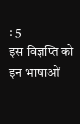: 5
इस विज्ञप्ति को इन भाषाओं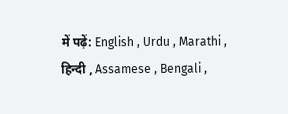में पढ़ें: English , Urdu , Marathi , हिन्दी , Assamese , Bengali ,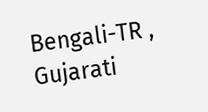Bengali-TR , Gujarati